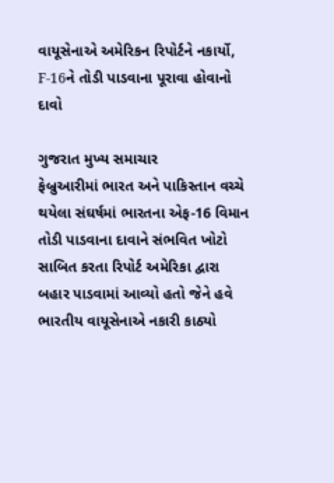વાયૂસેનાએ અમેરિકન રિપોર્ટને નકાર્યો, F-16ને તોડી પાડવાના પૂરાવા હોવાનો દાવો

ગુજરાત મુખ્ય સમાચાર
ફેબ્રુઆરીમાં ભારત અને પાકિસ્તાન વચ્ચે થયેલા સંઘર્ષમાં ભારતના એફ-16 વિમાન તોડી પાડવાના દાવાને સંભવિત ખોટો સાબિત કરતા રિપોર્ટ અમેરિકા દ્વારા બહાર પાડવામાં આવ્યો હતો જેને હવે ભારતીય વાયૂસેનાએ નકારી કાઠ્યો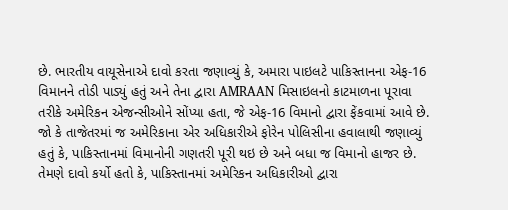છે. ભારતીય વાયૂસેનાએ દાવો કરતા જણાવ્યું કે, અમારા પાઇલટે પાકિસ્તાનના એફ-16 વિમાનને તોડી પાડ્યું હતું અને તેના દ્વારા AMRAAN મિસાઇલનો કાટમાળના પૂરાવા તરીકે અમેરિકન એજન્સીઓને સોંપ્યા હતા, જે એફ-16 વિમાનો દ્વારા ફેંકવામાં આવે છે.
જો કે તાજેતરમાં જ અમેરિકાના એર અધિકારીએ ફોરેન પોલિસીના હવાલાથી જણાવ્યું હતું કે, પાકિસ્તાનમાં વિમાનોની ગણતરી પૂરી થઇ છે અને બધા જ વિમાનો હાજર છે. તેમણે દાવો કર્યો હતો કે, પાકિસ્તાનમાં અમેરિકન અધિકારીઓ દ્વારા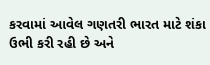કરવામાં આવેલ ગણતરી ભારત માટે શંકા ઉભી કરી રહી છે અને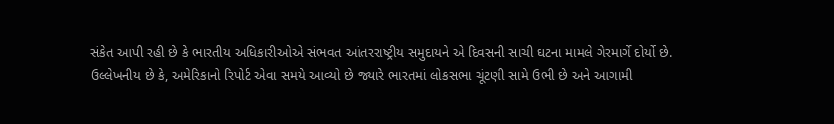સંકેત આપી રહી છે કે ભારતીય અધિકારીઓએ સંભવત આંતરરાષ્ટ્રીય સમુદાયને એ દિવસની સાચી ઘટના મામલે ગેરમાર્ગે દોર્યો છે.
ઉલ્લેખનીય છે કે, અમેરિકાનો રિપોર્ટ એવા સમયે આવ્યો છે જ્યારે ભારતમાં લોકસભા ચૂંટણી સામે ઉભી છે અને આગામી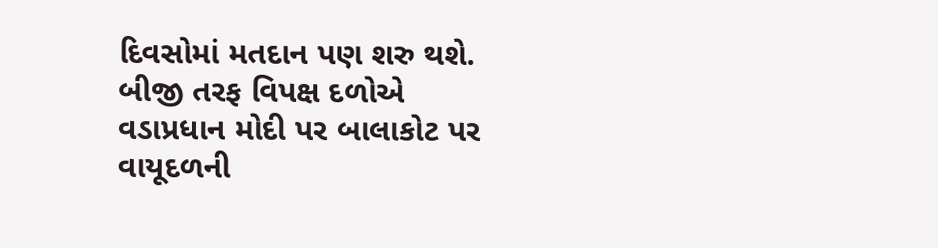દિવસોમાં મતદાન પણ શરુ થશે. બીજી તરફ વિપક્ષ દળોએ વડાપ્રધાન મોદી પર બાલાકોટ પર વાયૂદળની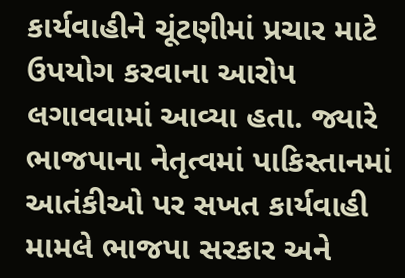કાર્યવાહીને ચૂંટણીમાં પ્રચાર માટે ઉપયોગ કરવાના આરોપ લગાવવામાં આવ્યા હતા. જ્યારે ભાજપાના નેતૃત્વમાં પાકિસ્તાનમાં આતંકીઓ પર સખત કાર્યવાહી મામલે ભાજપા સરકાર અને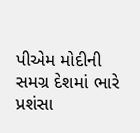પીએમ મોદીની સમગ્ર દેશમાં ભારે પ્રશંસા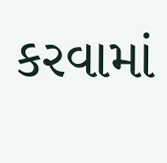કરવામાં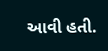આવી હતી.